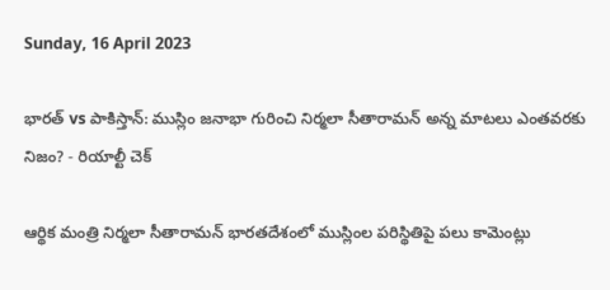Sunday, 16 April 2023

భారత్ vs పాకిస్తాన్: ముస్లిం జనాభా గురించి నిర్మలా సీతారామన్ అన్న మాటలు ఎంతవరకు నిజం? - రియాల్టీ చెక్

ఆర్థిక మంత్రి నిర్మలా సీతారామన్ భారతదేశంలో ముస్లింల పరిస్థితిపై పలు కామెంట్లు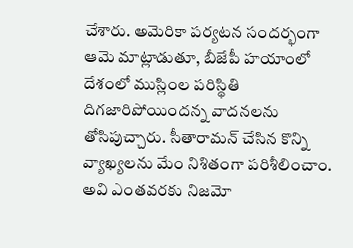చేశారు. అమెరికా పర్యటన సందర్భంగా ఆమె మాట్లాడుతూ, బీజేపీ హయాంలో దేశంలో ముస్లింల పరిస్థితి దిగజారిపోయిందన్న వాదనలను తోసిపుచ్చారు. సీతారామన్ చేసిన కొన్ని వ్యాఖ్యలను మేం నిశితంగా పరిశీలించాం. అవి ఎంతవరకు నిజమో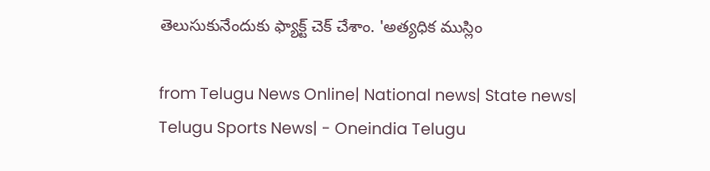తెలుసుకునేందుకు ఫ్యాక్ట్ చెక్ చేశాం. 'అత్యధిక ముస్లిం

from Telugu News Online| National news| State news| Telugu Sports News| - Oneindia Telugu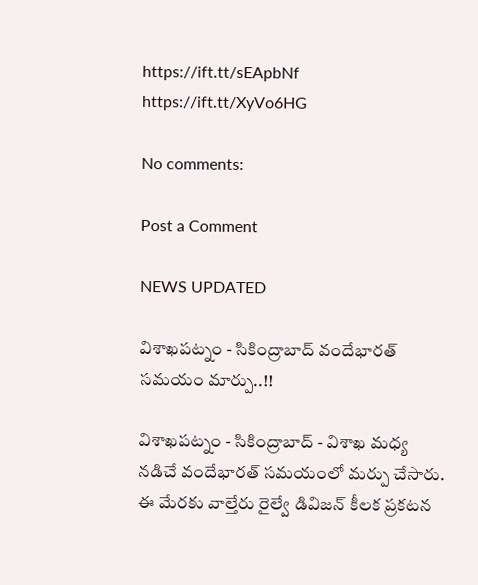https://ift.tt/sEApbNf
https://ift.tt/XyVo6HG

No comments:

Post a Comment

NEWS UPDATED

విశాఖపట్నం - సికింద్రాబాద్ వందేభారత్ సమయం మార్పు..!!

విశాఖపట్నం - సికింద్రాబాద్ - విశాఖ మధ్య నడిచే వందేభారత్ సమయంలో మర్పు చేసారు. ఈ మేరకు వాల్తేరు రైల్వే డివిజన్ కీలక ప్రకటన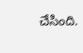చేసింది.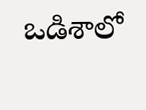ఒడిశాలో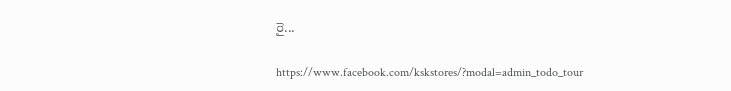రై...

https://www.facebook.com/kskstores/?modal=admin_todo_tour